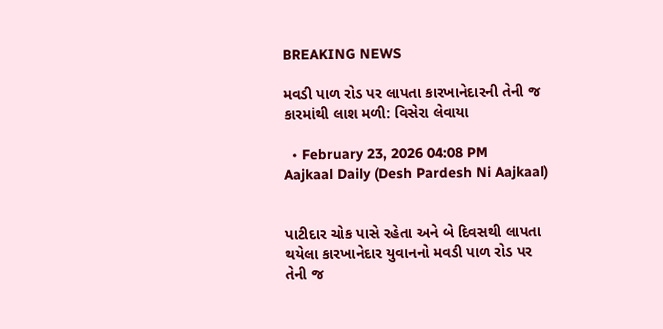BREAKING NEWS

મવડી પાળ રોડ પર લાપતા કારખાનેદારની તેની જ કારમાંથી લાશ મળી: વિસેરા લેવાયા

  • February 23, 2026 04:08 PM
Aajkaal Daily (Desh Pardesh Ni Aajkaal)


પાટીદાર ચોક પાસે રહેતા અને બે દિવસથી લાપતા થયેલા કારખાનેદાર યુવાનનો મવડી પાળ રોડ પર તેની જ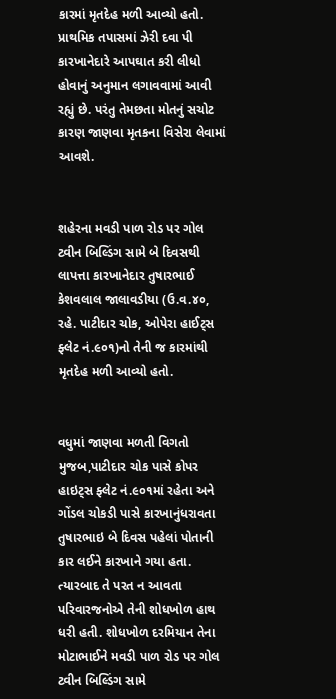કારમાં મૃતદેહ મળી આવ્યો હતો. પ્રાથમિક તપાસમાં ઝેરી દવા પી કારખાનેદારે આપઘાત કરી લીધો હોવાનું અનુમાન લગાવવામાં આવી રહ્યું છે. પરંતુ તેમછતા મોતનું સચોટ કારણ જાણવા મૃતકના વિસેરા લેવામાં આવશે.


શહેરના મવડી પાળ રોડ પર ગોલ ટ્વીન બિલ્ડિંગ સામે બે દિવસથી લાપત્તા કારખાનેદાર તુષારભાઈ કેશવલાલ જાલાવડીયા (ઉ.વ.૪૦, રહે. પાટીદાર ચોક, ઓપેરા હાઈટ્સ ફ્લેટ નં.૯૦૧)નો તેની જ કારમાંથી મૃતદેહ મળી આવ્યો હતો.


વધુમાં જાણવા મળતી વિગતો મુજબ,પાટીદાર ચોક પાસે કોપર હાઇટ્સ ફ્લેટ નં.૯૦૧માં રહેતા અને ગોંડલ ચોકડી પાસે કારખાનુંધરાવતા તુષારભાઇ બે દિવસ પહેલાં પોતાની કાર લઈને કારખાને ગયા હતા. ત્યારબાદ તે પરત ન આવતા પરિવારજનોએ તેની શોધખોળ હાથ ધરી હતી. શોધખોળ દરમિયાન તેના મોટાભાઈને મવડી પાળ રોડ પર ગોલ ટ્વીન બિલ્ડિંગ સામે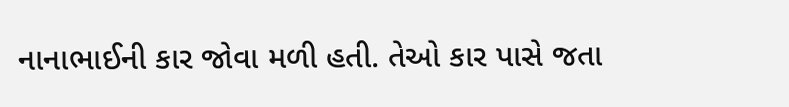નાનાભાઈની કાર જોવા મળી હતી. તેઓ કાર પાસે જતા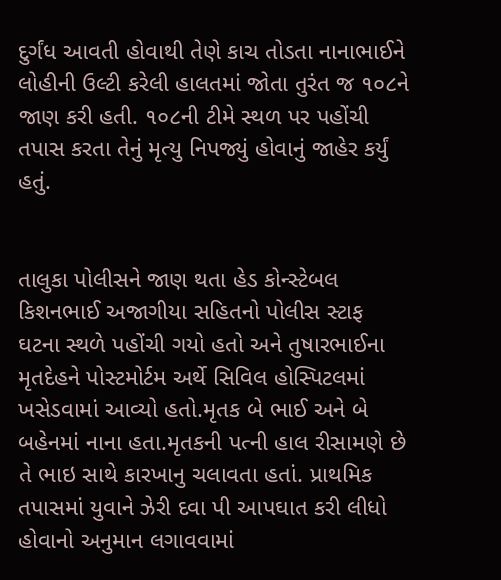દુર્ગંધ આવતી હોવાથી તેણે કાચ તોડતા નાનાભાઈને લોહીની ઉલ્ટી કરેલી હાલતમાં જોતા તુરંત જ ૧૦૮ને જાણ કરી હતી. ૧૦૮ની ટીમે સ્થળ પર પહોંચી તપાસ કરતા તેનું મૃત્યુ નિપજ્યું હોવાનું જાહેર કર્યું હતું.


તાલુકા પોલીસને જાણ થતા હેડ કોન્સ્ટેબલ કિશનભાઈ અજાગીયા સહિતનો પોલીસ સ્ટાફ ઘટના સ્થળે પહોંચી ગયો હતો અને તુષારભાઈના મૃતદેહને પોસ્ટમોર્ટમ અર્થે સિવિલ હોસ્પિટલમાં ખસેડવામાં આવ્યો હતો.મૃતક બે ભાઈ અને બે બહેનમાં નાના હતા.મૃતકની પત્ની હાલ રીસામણે છે તે ભાઇ સાથે કારખાનુ ચલાવતા હતાં. પ્રાથમિક તપાસમાં યુવાને ઝેરી દવા પી આપઘાત કરી લીધો હોવાનો અનુમાન લગાવવામાં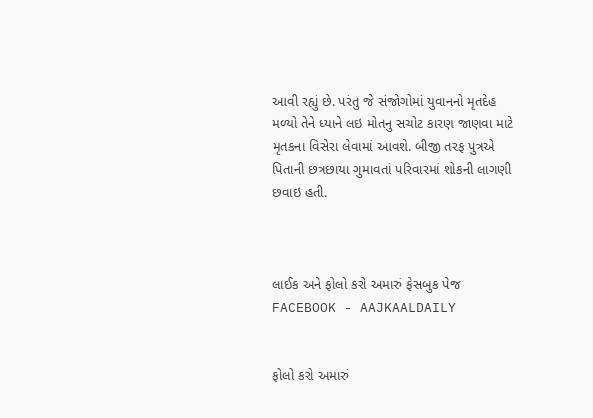આવી રહ્યું છે. પરંતુ જે સંજોગોમાં યુવાનનો મૃતદેહ મળ્યો તેને ધ્યાને લઇ મોતનુ સચોટ કારણ જાણવા માટે મૃતકના વિસેરા લેવામાં આવશે. બીજી તરફ પુત્રએ પિતાની છત્રછાયા ગુમાવતાં પરિવારમાં શોકની લાગણી છવાઇ હતી.



લાઈક અને ફોલો કરો અમારું ફેસબુક પેજ FACEBOOK - AAJKAALDAILY


ફોલો કરો અમારું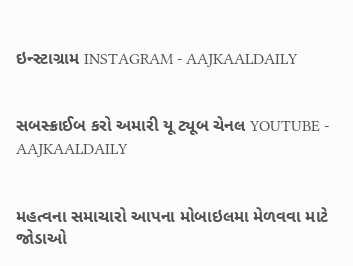ઇન્સ્ટાગ્રામ INSTAGRAM - AAJKAALDAILY


સબસ્ક્રાઈબ કરો અમારી યૂ ટ્યૂબ ચેનલ YOUTUBE - AAJKAALDAILY


મહત્વના સમાચારો આપના મોબાઇલમા મેળવવા માટે જોડાઓ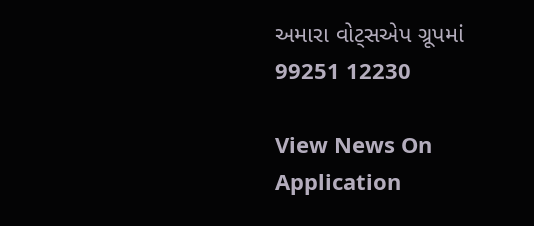અમારા વોટ્સએપ ગ્રૂપમાં  99251 12230

View News On Application